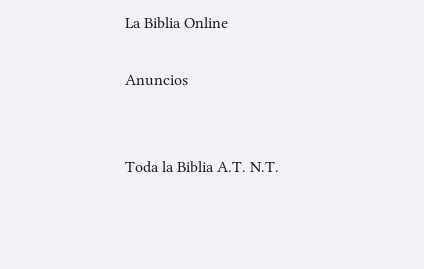La Biblia Online

Anuncios


Toda la Biblia A.T. N.T.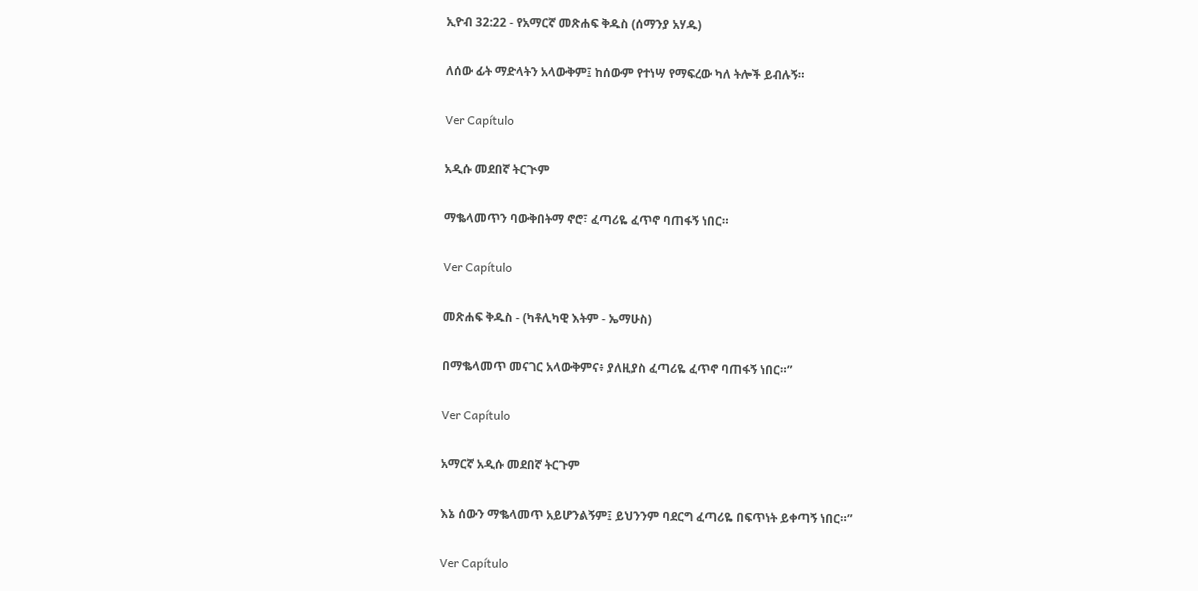ኢዮብ 32:22 - የአማርኛ መጽሐፍ ቅዱስ (ሰማንያ አሃዱ)

ለሰው ፊት ማድላትን አላውቅም፤ ከሰውም የተነሣ የማፍረው ካለ ትሎች ይብሉኝ።

Ver Capítulo

አዲሱ መደበኛ ትርጒም

ማቈላመጥን ባውቅበትማ ኖሮ፣ ፈጣሪዬ ፈጥኖ ባጠፋኝ ነበር።

Ver Capítulo

መጽሐፍ ቅዱስ - (ካቶሊካዊ እትም - ኤማሁስ)

በማቈላመጥ መናገር አላውቅምና፥ ያለዚያስ ፈጣሪዬ ፈጥኖ ባጠፋኝ ነበር።”

Ver Capítulo

አማርኛ አዲሱ መደበኛ ትርጉም

እኔ ሰውን ማቈላመጥ አይሆንልኝም፤ ይህንንም ባደርግ ፈጣሪዬ በፍጥነት ይቀጣኝ ነበር።”

Ver Capítulo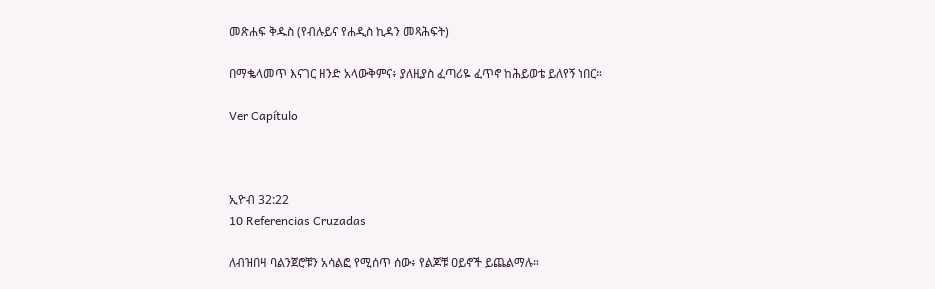መጽሐፍ ቅዱስ (የብሉይና የሐዲስ ኪዳን መጻሕፍት)

በማቈላመጥ እናገር ዘንድ አላውቅምና፥ ያለዚያስ ፈጣሪዬ ፈጥኖ ከሕይወቴ ይለየኝ ነበር።

Ver Capítulo



ኢዮብ 32:22
10 Referencias Cruzadas

ለብዝበዛ ባልንጀሮቹን አሳልፎ የሚሰጥ ሰው፥ የልጆቹ ዐይኖች ይጨልማሉ።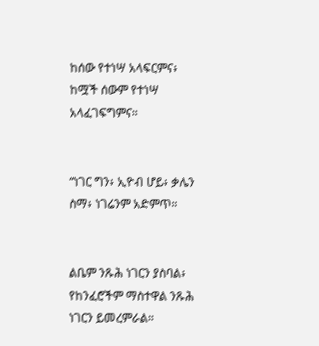ከሰው የተነሣ አላፍርምና፥ ከሟች ሰውም የተነሣ አላፈገፍግምና።


“ነገር ግን፥ ኢዮብ ሆይ፥ ቃሌን ስማ፥ ነገሬንም አድምጥ።


ልቤም ንጹሕ ነገርን ያስባል፥ የከንፈሮችም ማስተዋል ንጹሕ ነገርን ይመረምራል።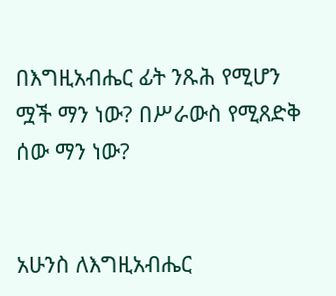በእግዚአብሔር ፊት ንጹሕ የሚሆን ሟች ማን ነው? በሥራውስ የሚጸድቅ ሰው ማን ነው?


አሁንስ ለእግዚአብሔር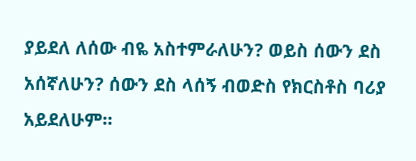ያይደለ ለሰው ብዬ አስተምራለሁን? ወይስ ሰውን ደስ አሰኛለሁን? ሰውን ደስ ላሰኝ ብወድስ የክርስቶስ ባሪያ አይደለሁም።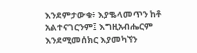እንደምታውቁ፥ እያቈላመጥን ከቶ አልተናገርንም፤ እግዚአብሔርም እንደሚመሰክር እያመካኘን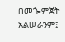በመጐምጀት አልሠራንም፤